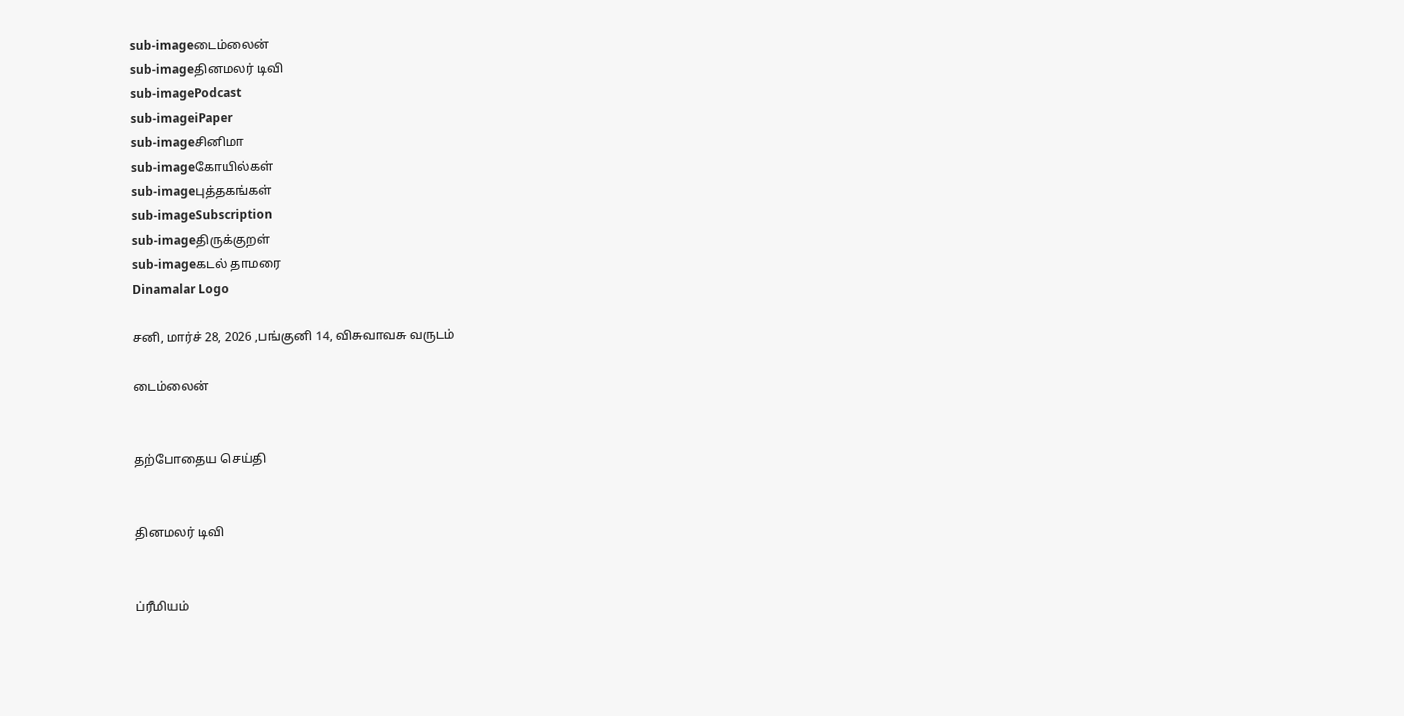sub-imageடைம்லைன்
sub-imageதினமலர் டிவி
sub-imagePodcast
sub-imageiPaper
sub-imageசினிமா
sub-imageகோயில்கள்
sub-imageபுத்தகங்கள்
sub-imageSubscription
sub-imageதிருக்குறள்
sub-imageகடல் தாமரை
Dinamalar Logo

சனி, மார்ச் 28, 2026 ,பங்குனி 14, விசுவாவசு வருடம்

டைம்லைன்


தற்போதைய செய்தி


தினமலர் டிவி


ப்ரீமியம்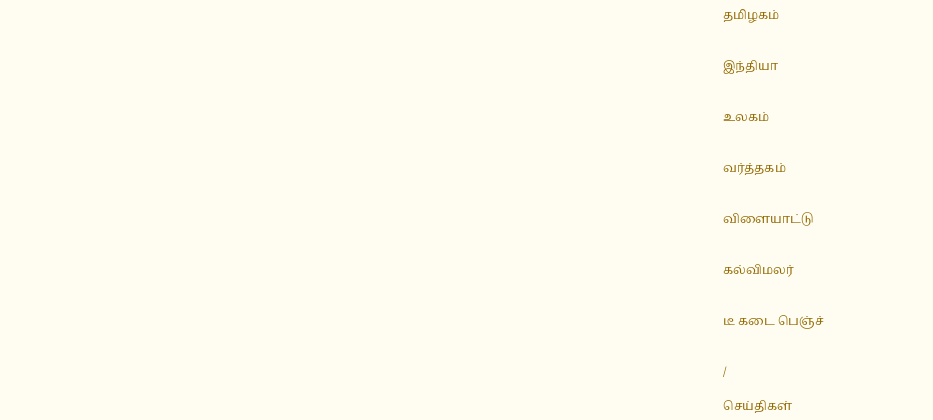தமிழகம்


இந்தியா


உலகம்


வர்த்தகம்


விளையாட்டு


கல்விமலர்


டீ கடை பெஞ்ச்


/

செய்திகள்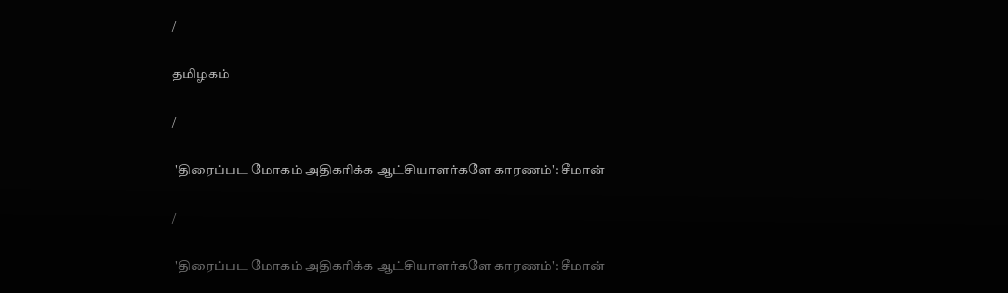/

தமிழகம்

/

 'திரைப்பட மோகம் அதிகரிக்க ஆட்சியாளர்களே காரணம்': சீமான்

/

 'திரைப்பட மோகம் அதிகரிக்க ஆட்சியாளர்களே காரணம்': சீமான்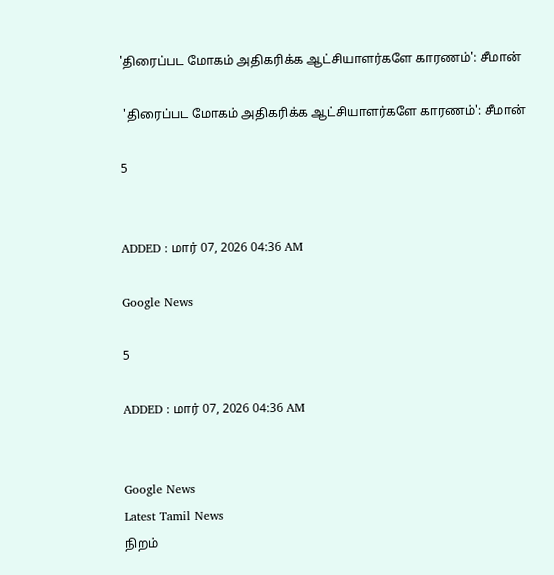'திரைப்பட மோகம் அதிகரிக்க ஆட்சியாளர்களே காரணம்': சீமான்

 'திரைப்பட மோகம் அதிகரிக்க ஆட்சியாளர்களே காரணம்': சீமான்

5


ADDED : மார் 07, 2026 04:36 AM

Google News

5

ADDED : மார் 07, 2026 04:36 AM


Google News
Latest Tamil News
நிறம்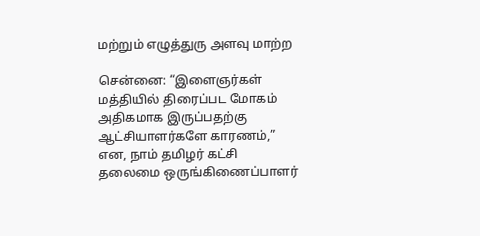மற்றும் எழுத்துரு அளவு மாற்ற

சென்னை: “இளைஞர்கள் மத்தியில் திரைப்பட மோகம் அதிகமாக இருப்பதற்கு ஆட்சியாளர்களே காரணம்,” என, நாம் தமிழர் கட்சி தலைமை ஒருங்கிணைப்பாளர்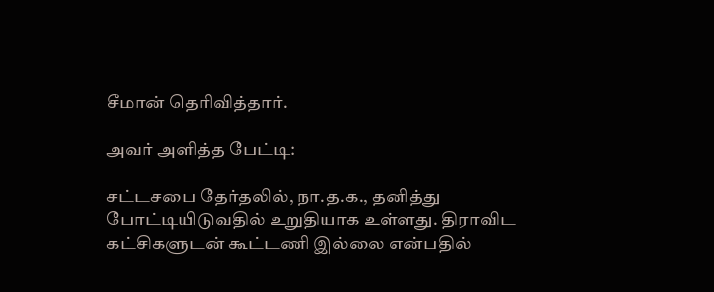சீமான் தெரிவித்தார்.

அவர் அளித்த பேட்டி:

சட்டசபை தேர்தலில், நா.த.க., தனித்து போட்டியிடுவதில் உறுதியாக உள்ளது. திராவிட கட்சிகளுடன் கூட்டணி இல்லை என்பதில்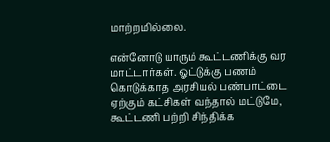மாற்றமில்லை.

என்னோடு யாரும் கூட்டணிக்கு வர மாட்டார்கள். ஓட்டுக்கு பணம் கொடுக்காத அரசியல் பண்பாட்டை ஏற்கும் கட்சிகள் வந்தால் மட்டுமே, கூட்டணி பற்றி சிந்திக்க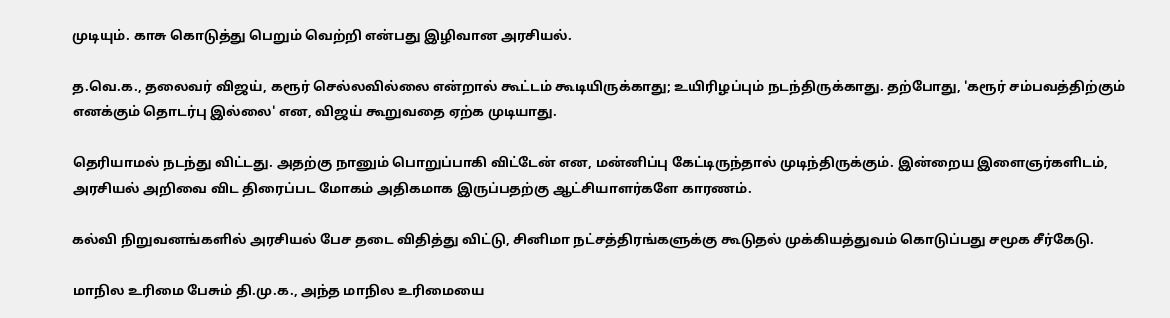முடியும். காசு கொடுத்து பெறும் வெற்றி என்பது இழிவான அரசியல்.

த.வெ.க., தலைவர் விஜய், கரூர் செல்லவில்லை என்றால் கூட்டம் கூடியிருக்காது; உயிரிழப்பும் நடந்திருக்காது. தற்போது, 'கரூர் சம்பவத்திற்கும் எனக்கும் தொடர்பு இல்லை' என, விஜய் கூறுவதை ஏற்க முடியாது.

தெரியாமல் நடந்து விட்டது. அதற்கு நானும் பொறுப்பாகி விட்டேன் என, மன்னிப்பு கேட்டிருந்தால் முடிந்திருக்கும். இன்றைய இளைஞர்களிடம், அரசியல் அறிவை விட திரைப்பட மோகம் அதிகமாக இருப்பதற்கு ஆட்சியாளர்களே காரணம்.

கல்வி நிறுவனங்களில் அரசியல் பேச தடை விதித்து விட்டு, சினிமா நட்சத்திரங்களுக்கு கூடுதல் முக்கியத்துவம் கொடுப்பது சமூக சீர்கேடு.

மாநில உரிமை பேசும் தி.மு.க., அந்த மாநில உரிமையை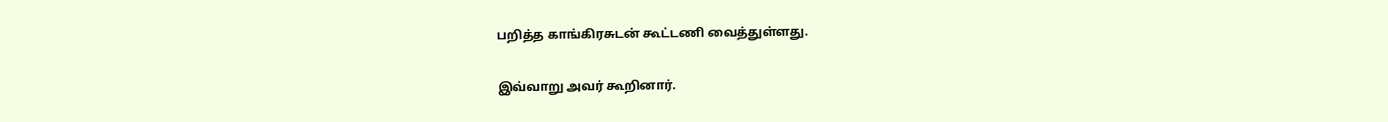பறித்த காங்கிரசுடன் கூட்டணி வைத்துள்ளது.

இவ்வாறு அவர் கூறினார்.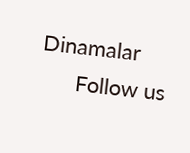Dinamalar
      Follow us